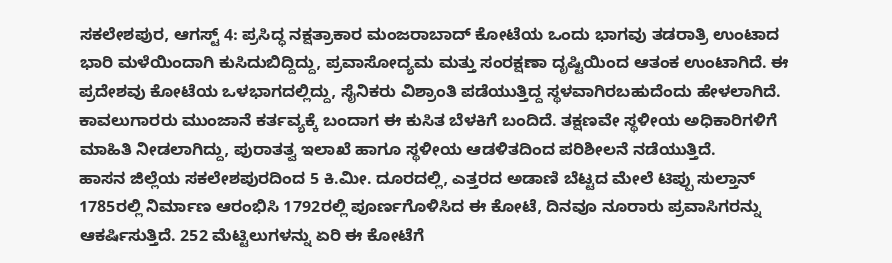ಸಕಲೇಶಪುರ, ಆಗಸ್ಟ್ 4: ಪ್ರಸಿದ್ಧ ನಕ್ಷತ್ರಾಕಾರ ಮಂಜರಾಬಾದ್ ಕೋಟೆಯ ಒಂದು ಭಾಗವು ತಡರಾತ್ರಿ ಉಂಟಾದ ಭಾರಿ ಮಳೆಯಿಂದಾಗಿ ಕುಸಿದುಬಿದ್ದಿದ್ದು, ಪ್ರವಾಸೋದ್ಯಮ ಮತ್ತು ಸಂರಕ್ಷಣಾ ದೃಷ್ಟಿಯಿಂದ ಆತಂಕ ಉಂಟಾಗಿದೆ. ಈ ಪ್ರದೇಶವು ಕೋಟೆಯ ಒಳಭಾಗದಲ್ಲಿದ್ದು, ಸೈನಿಕರು ವಿಶ್ರಾಂತಿ ಪಡೆಯುತ್ತಿದ್ದ ಸ್ಥಳವಾಗಿರಬಹುದೆಂದು ಹೇಳಲಾಗಿದೆ.
ಕಾವಲುಗಾರರು ಮುಂಜಾನೆ ಕರ್ತವ್ಯಕ್ಕೆ ಬಂದಾಗ ಈ ಕುಸಿತ ಬೆಳಕಿಗೆ ಬಂದಿದೆ. ತಕ್ಷಣವೇ ಸ್ಥಳೀಯ ಅಧಿಕಾರಿಗಳಿಗೆ ಮಾಹಿತಿ ನೀಡಲಾಗಿದ್ದು, ಪುರಾತತ್ವ ಇಲಾಖೆ ಹಾಗೂ ಸ್ಥಳೀಯ ಆಡಳಿತದಿಂದ ಪರಿಶೀಲನೆ ನಡೆಯುತ್ತಿದೆ.
ಹಾಸನ ಜಿಲ್ಲೆಯ ಸಕಲೇಶಪುರದಿಂದ 5 ಕಿ.ಮೀ. ದೂರದಲ್ಲಿ, ಎತ್ತರದ ಅಡಾಣಿ ಬೆಟ್ಟದ ಮೇಲೆ ಟಿಪ್ಪು ಸುಲ್ತಾನ್ 1785ರಲ್ಲಿ ನಿರ್ಮಾಣ ಆರಂಭಿಸಿ 1792ರಲ್ಲಿ ಪೂರ್ಣಗೊಳಿಸಿದ ಈ ಕೋಟೆ, ದಿನವೂ ನೂರಾರು ಪ್ರವಾಸಿಗರನ್ನು ಆಕರ್ಷಿಸುತ್ತಿದೆ. 252 ಮೆಟ್ಟಿಲುಗಳನ್ನು ಏರಿ ಈ ಕೋಟೆಗೆ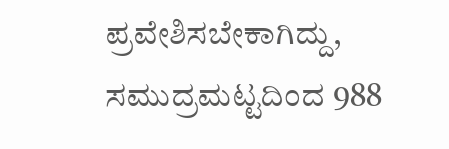ಪ್ರವೇಶಿಸಬೇಕಾಗಿದ್ದು, ಸಮುದ್ರಮಟ್ಟದಿಂದ 988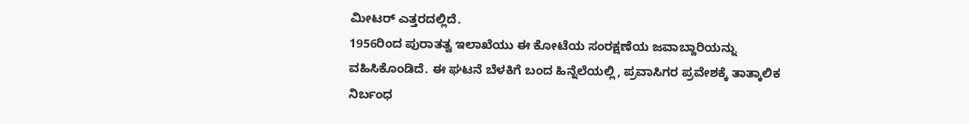ಮೀಟರ್ ಎತ್ತರದಲ್ಲಿದೆ.
1956ರಿಂದ ಪುರಾತತ್ವ ಇಲಾಖೆಯು ಈ ಕೋಟೆಯ ಸಂರಕ್ಷಣೆಯ ಜವಾಬ್ದಾರಿಯನ್ನು ವಹಿಸಿಕೊಂಡಿದೆ. ಈ ಘಟನೆ ಬೆಳಕಿಗೆ ಬಂದ ಹಿನ್ನೆಲೆಯಲ್ಲಿ, ಪ್ರವಾಸಿಗರ ಪ್ರವೇಶಕ್ಕೆ ತಾತ್ಕಾಲಿಕ ನಿರ್ಬಂಧ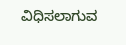ವಿಧಿಸಲಾಗುವ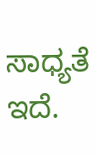ಸಾಧ್ಯತೆ ಇದೆ.